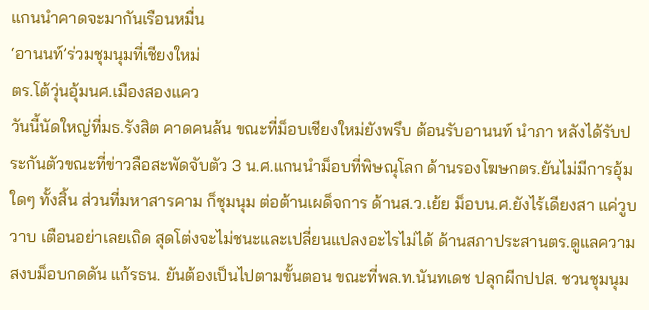แกนนำคาดจะมากันเรือนหมื่น
‘อานนท์’ร่วมชุมนุมที่เชียงใหม่
ตร.โต้วุ่นอุ้มนศ.เมืองสองแคว
วันนี้นัดใหญ่ที่มธ.รังสิต คาดคนล้น ขณะที่ม็อบเชียงใหม่ยังพรึบ ต้อนรับอานนท์ นำภา หลังได้รับประกันตัวขณะที่ข่าวลือสะพัดจับตัว 3 น.ศ.แกนนำม็อบที่พิษณุโลก ด้านรองโฆษกตร.ยันไม่มีการอุ้มใดๆ ทั้งสิ้น ส่วนที่มหาสารคาม ก็ชุมนุม ต่อต้านเผด็จการ ด้านส.ว.เย้ย ม็อบน.ศ.ยังไร้เดียงสา แค่วูบวาบ เตือนอย่าเลยเถิด สุดโต่งจะไม่ชนะและเปลี่ยนแปลงอะไรไม่ได้ ด้านสภาประสานตร.ดูแลความสงบม็อบกดดัน แก้รธน. ยันต้องเป็นไปตามขั้นตอน ขณะที่พล.ท.นันทเดช ปลุกผีกปปส. ชวนชุมนุม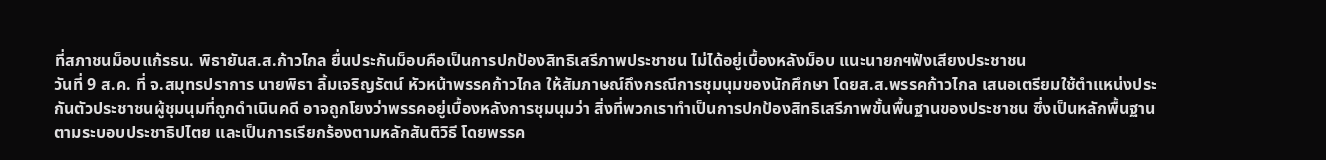ที่สภาชนม็อบแก้รธน. พิธายันส.ส.ก้าวไกล ยื่นประกันม็อบคือเป็นการปกป้องสิทธิเสรีภาพประชาชน ไม่ได้อยู่เบื้องหลังม็อบ แนะนายกฯฟังเสียงประชาชน
วันที่ 9 ส.ค. ที่ จ.สมุทรปราการ นายพิธา ลิ้มเจริญรัตน์ หัวหน้าพรรคก้าวไกล ให้สัมภาษณ์ถึงกรณีการชุมนุมของนักศึกษา โดยส.ส.พรรคก้าวไกล เสนอเตรียมใช้ตำแหน่งประกันตัวประชาชนผู้ชุมนุมที่ถูกดำเนินคดี อาจถูกโยงว่าพรรคอยู่เบื้องหลังการชุมนุมว่า สิ่งที่พวกเราทำเป็นการปกป้องสิทธิเสรีภาพขั้นพื้นฐานของประชาชน ซึ่งเป็นหลักพื้นฐานตามระบอบประชาธิปไตย และเป็นการเรียกร้องตามหลักสันติวิธี โดยพรรค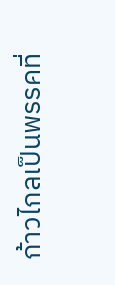ก้าวไกลเป็นพรรคที่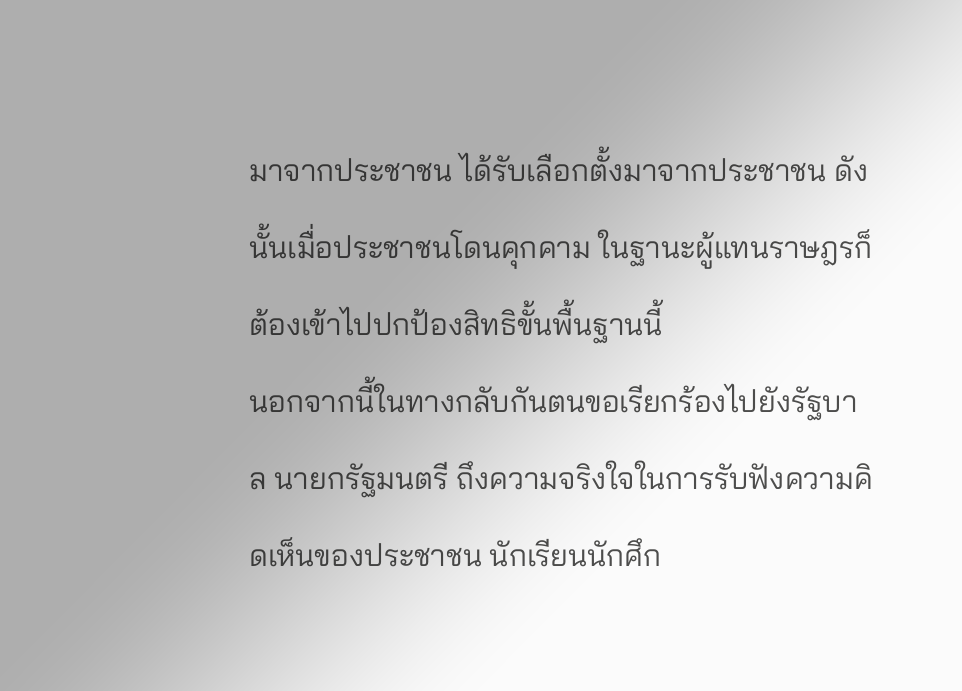มาจากประชาชน ได้รับเลือกตั้งมาจากประชาชน ดังนั้นเมื่อประชาชนโดนคุกคาม ในฐานะผู้แทนราษฎรก็ต้องเข้าไปปกป้องสิทธิขั้นพื้นฐานนี้
นอกจากนี้ในทางกลับกันตนขอเรียกร้องไปยังรัฐบาล นายกรัฐมนตรี ถึงความจริงใจในการรับฟังความคิดเห็นของประชาชน นักเรียนนักศึก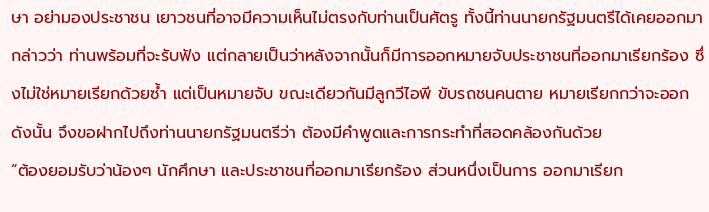ษา อย่ามองประชาชน เยาวชนที่อาจมีความเห็นไม่ตรงกับท่านเป็นศัตรู ทั้งนี้ท่านนายกรัฐมนตรีได้เคยออกมากล่าวว่า ท่านพร้อมที่จะรับฟัง แต่กลายเป็นว่าหลังจากนั้นก็มีการออกหมายจับประชาชนที่ออกมาเรียกร้อง ซึ่งไม่ใช่หมายเรียกด้วยซ้ำ แต่เป็นหมายจับ ขณะเดียวกันมีลูกวีไอพี ขับรถชนคนตาย หมายเรียกกว่าจะออก ดังนั้น จึงขอฝากไปถึงท่านนายกรัฐมนตรีว่า ต้องมีคำพูดและการกระทำที่สอดคล้องกันด้วย
“ต้องยอมรับว่าน้องๆ นักศึกษา และประชาชนที่ออกมาเรียกร้อง ส่วนหนึ่งเป็นการ ออกมาเรียก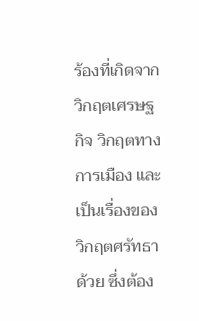ร้องที่เกิดจากวิกฤตเศรษฐกิจ วิกฤตทางการเมือง และเป็นเรื่องของวิกฤตศรัทธาด้วย ซึ่งต้อง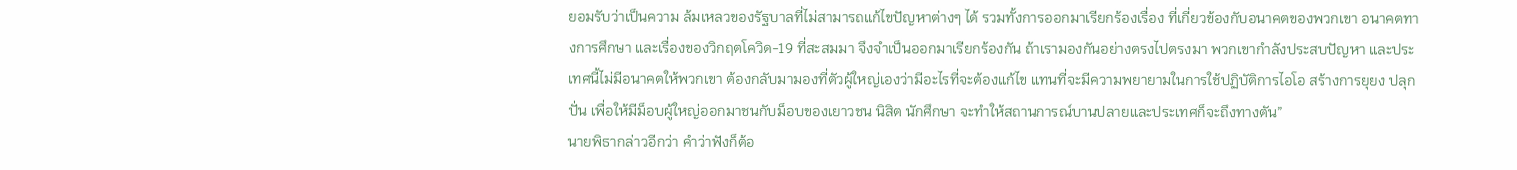ยอมรับว่าเป็นความ ล้มเหลวของรัฐบาลที่ไม่สามารถแก้ไขปัญหาต่างๆ ได้ รวมทั้งการออกมาเรียกร้องเรื่อง ที่เกี่ยวข้องกับอนาคตของพวกเขา อนาคตทางการศึกษา และเรื่องของวิกฤตโควิด-19 ที่สะสมมา จึงจำเป็นออกมาเรียกร้องกัน ถ้าเรามองกันอย่างตรงไปตรงมา พวกเขากำลังประสบปัญหา และประเทศนี้ไม่มีอนาคตให้พวกเขา ต้องกลับมามองที่ตัวผู้ใหญ่เองว่ามีอะไรที่จะต้องแก้ไข แทนที่จะมีความพยายามในการใช้ปฏิบัติการไอโอ สร้างการยุยง ปลุกปั่น เพื่อให้มีม็อบผู้ใหญ่ออกมาชนกับม็อบของเยาวชน นิสิต นักศึกษา จะทำให้สถานการณ์บานปลายและประเทศก็จะถึงทางตัน”
นายพิธากล่าวอีกว่า คำว่าฟังก็ต้อ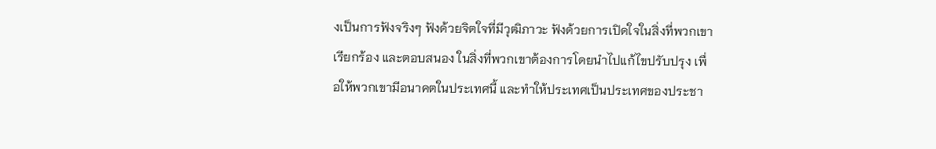งเป็นการฟังจริงๆ ฟังด้วยจิตใจที่มีวุฒิภาวะ ฟังด้วยการเปิดใจในสิ่งที่พวกเขาเรียกร้อง และตอบสนอง ในสิ่งที่พวกเขาต้องการโดยนำไปแก้ไขปรับปรุง เพื่อให้พวกเขามีอนาคตในประเทศนี้ และทำให้ประเทศเป็นประเทศของประชา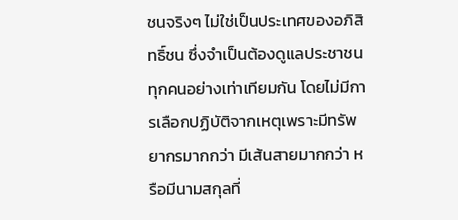ชนจริงๆ ไม่ใช่เป็นประเทศของอภิสิทธิ์ชน ซึ่งจำเป็นต้องดูแลประชาชนทุกคนอย่างเท่าเทียมกัน โดยไม่มีการเลือกปฏิบัติจากเหตุเพราะมีทรัพยากรมากกว่า มีเส้นสายมากกว่า หรือมีนามสกุลที่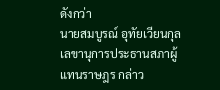ดังกว่า
นายสมบูรณ์ อุทัยเวียนกุล เลขานุการประธานสภาผู้แทนราษฎร กล่าว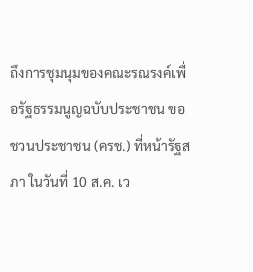ถึงการชุมนุมของคณะรณรงค์เพื่อรัฐธรรมนูญฉบับประชาชน ขอชวนประชาชน (ครช.) ที่หน้ารัฐสภา ในวันที่ 10 ส.ค. เว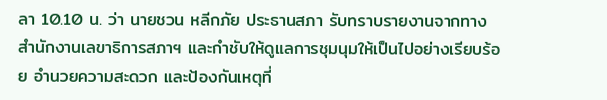ลา 10.10 น. ว่า นายชวน หลีกภัย ประธานสภา รับทราบรายงานจากทางสำนักงานเลขาธิการสภาฯ และกำชับให้ดูแลการชุมนุมให้เป็นไปอย่างเรียบร้อย อำนวยความสะดวก และป้องกันเหตุที่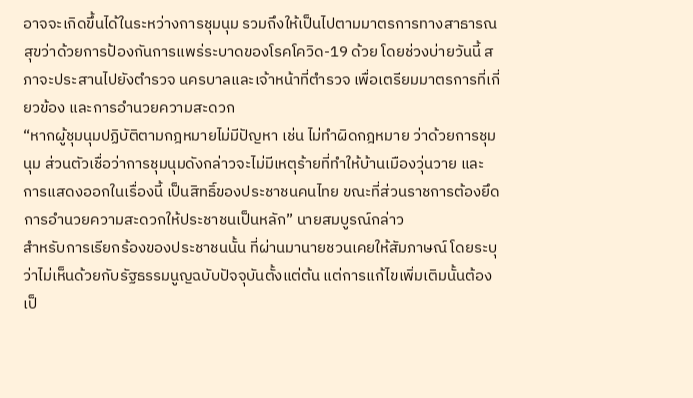อาจจะเกิดขึ้นได้ในระหว่างการชุมนุม รวมถึงให้เป็นไปตามมาตรการทางสาธารณสุขว่าด้วยการป้องกันการแพร่ระบาดของโรคโควิด-19 ด้วย โดยช่วงบ่ายวันนี้ สภาจะประสานไปยังตำรวจ นครบาลและเจ้าหน้าที่ตำรวจ เพื่อเตรียมมาตรการที่เกี่ยวข้อง และการอำนวยความสะดวก
“หากผู้ชุมนุมปฏิบัติตามกฎหมายไม่มีปัญหา เช่น ไม่ทำผิดกฎหมาย ว่าด้วยการชุมนุม ส่วนตัวเชื่อว่าการชุมนุมดังกล่าวจะไม่มีเหตุร้ายที่ทำให้บ้านเมืองวุ่นวาย และการแสดงออกในเรื่องนี้ เป็นสิทธิ์ของประชาชนคนไทย ขณะที่ส่วนราชการต้องยึดการอำนวยความสะดวกให้ประชาชนเป็นหลัก” นายสมบูรณ์กล่าว
สำหรับการเรียกร้องของประชาชนนั้น ที่ผ่านมานายชวนเคยให้สัมภาษณ์ โดยระบุว่าไม่เห็นด้วยกับรัฐธรรมนูญฉบับปัจจุบันตั้งแต่ต้น แต่การแก้ไขเพิ่มเติมนั้นต้องเป็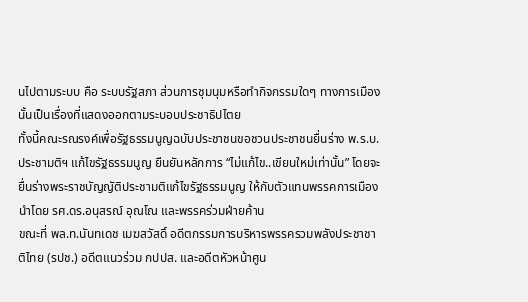นไปตามระบบ คือ ระบบรัฐสภา ส่วนการชุมนุมหรือทำกิจกรรมใดๆ ทางการเมืองนั้นเป็นเรื่องที่แสดงออกตามระบอบประชาธิปไตย
ทั้งนี้คณะรณรงค์เพื่อรัฐธรรมนูญฉบับประชาชนขอชวนประชาชนยื่นร่าง พ.ร.บ. ประชามติฯ แก้ไขรัฐธรรมนูญ ยืนยันหลักการ “ไม่แก้ไข..เขียนใหม่เท่านั้น” โดยจะยื่นร่างพระราชบัญญัติประชามติแก้ไขรัฐธรรมนูญ ให้กับตัวแทนพรรคการเมือง นำโดย รศ.ดร.อนุสรณ์ อุณโณ และพรรคร่วมฝ่ายค้าน
ขณะที่ พล.ท.นันทเดช เมฆสวัสดิ์ อดีตกรรมการบริหารพรรครวมพลังประชาชาติไทย (รปช.) อดีตแนวร่วม กปปส. และอดีตหัวหน้าศูน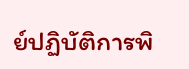ย์ปฏิบัติการพิ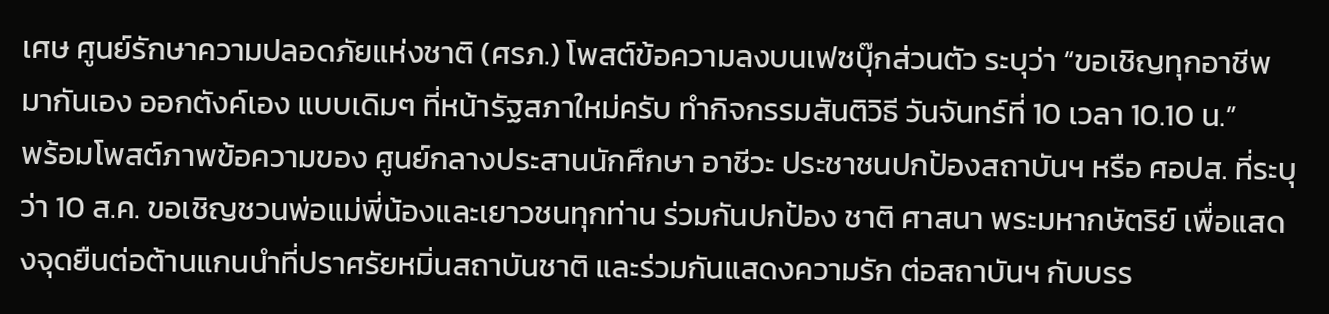เศษ ศูนย์รักษาความปลอดภัยแห่งชาติ (ศรภ.) โพสต์ข้อความลงบนเฟซบุ๊กส่วนตัว ระบุว่า “ขอเชิญทุกอาชีพ มากันเอง ออกตังค์เอง แบบเดิมๆ ที่หน้ารัฐสภาใหม่ครับ ทำกิจกรรมสันติวิธี วันจันทร์ที่ 10 เวลา 10.10 น.”
พร้อมโพสต์ภาพข้อความของ ศูนย์กลางประสานนักศึกษา อาชีวะ ประชาชนปกป้องสถาบันฯ หรือ ศอปส. ที่ระบุว่า 10 ส.ค. ขอเชิญชวนพ่อแม่พี่น้องและเยาวชนทุกท่าน ร่วมกันปกป้อง ชาติ ศาสนา พระมหากษัตริย์ เพื่อแสดงจุดยืนต่อต้านแกนนำที่ปราศรัยหมิ่นสถาบันชาติ และร่วมกันแสดงความรัก ต่อสถาบันฯ กับบรร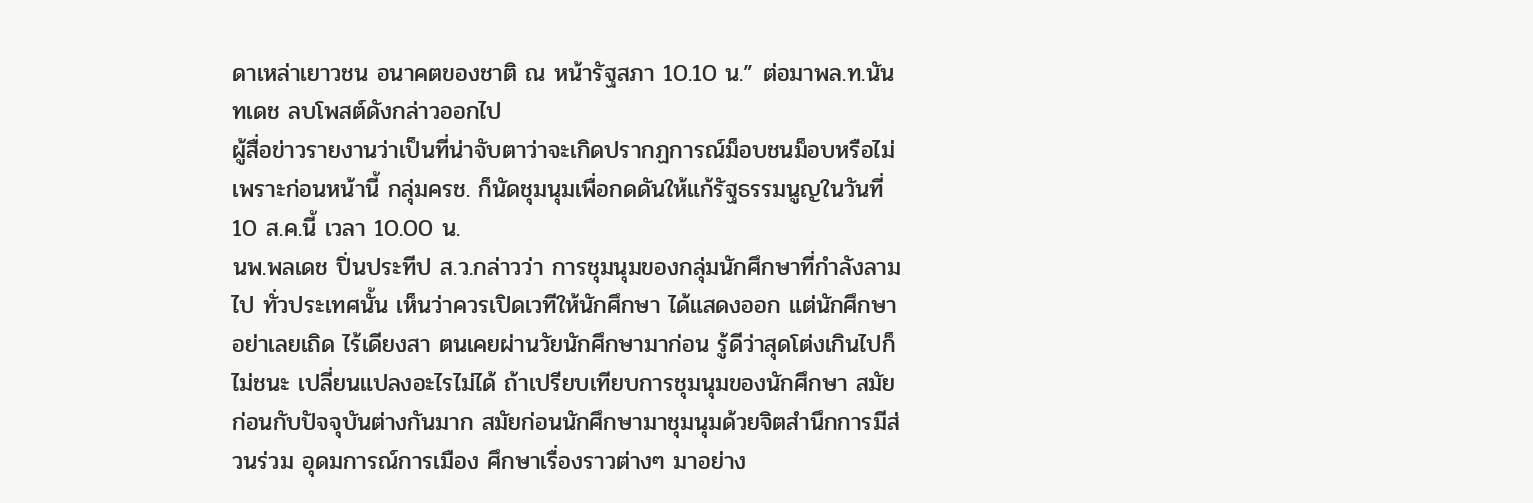ดาเหล่าเยาวชน อนาคตของชาติ ณ หน้ารัฐสภา 10.10 น.” ต่อมาพล.ท.นันทเดช ลบโพสต์ดังกล่าวออกไป
ผู้สื่อข่าวรายงานว่าเป็นที่น่าจับตาว่าจะเกิดปรากฏการณ์ม็อบชนม็อบหรือไม่ เพราะก่อนหน้านี้ กลุ่มครช. ก็นัดชุมนุมเพื่อกดดันให้แก้รัฐธรรมนูญในวันที่ 10 ส.ค.นี้ เวลา 10.00 น.
นพ.พลเดช ปิ่นประทีป ส.ว.กล่าวว่า การชุมนุมของกลุ่มนักศึกษาที่กำลังลามไป ทั่วประเทศนั้น เห็นว่าควรเปิดเวทีให้นักศึกษา ได้แสดงออก แต่นักศึกษาอย่าเลยเถิด ไร้เดียงสา ตนเคยผ่านวัยนักศึกษามาก่อน รู้ดีว่าสุดโต่งเกินไปก็ไม่ชนะ เปลี่ยนแปลงอะไรไม่ได้ ถ้าเปรียบเทียบการชุมนุมของนักศึกษา สมัยก่อนกับปัจจุบันต่างกันมาก สมัยก่อนนักศึกษามาชุมนุมด้วยจิตสำนึกการมีส่วนร่วม อุดมการณ์การเมือง ศึกษาเรื่องราวต่างๆ มาอย่าง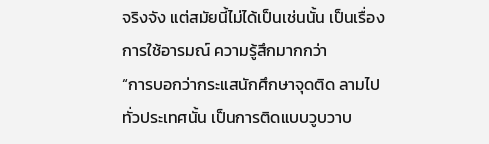จริงจัง แต่สมัยนี้ไม่ได้เป็นเช่นนั้น เป็นเรื่องการใช้อารมณ์ ความรู้สึกมากกว่า
“การบอกว่ากระแสนักศึกษาจุดติด ลามไป ทั่วประเทศนั้น เป็นการติดแบบวูบวาบ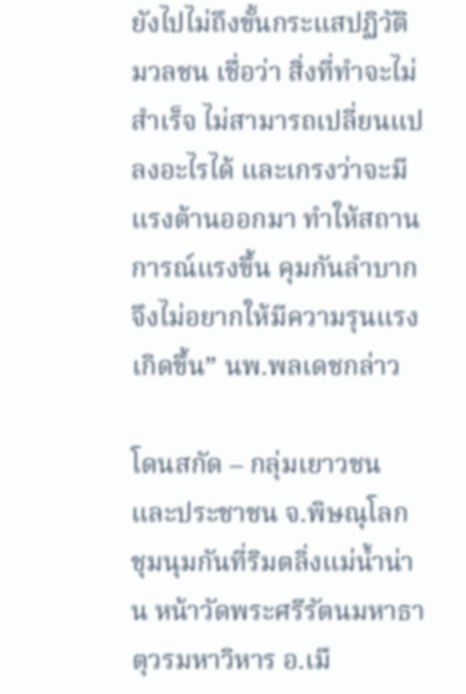ยังไปไม่ถึงขั้นกระแสปฏิวัติมวลชน เชื่อว่า สิ่งที่ทำจะไม่สำเร็จ ไม่สามารถเปลี่ยนแปลงอะไรได้ และเกรงว่าจะมีแรงต้านออกมา ทำให้สถานการณ์แรงขึ้น คุมกันลำบาก จึงไม่อยากให้มีความรุนแรงเกิดขึ้น” นพ.พลเดชกล่าว

โดนสกัด – กลุ่มเยาวชนและประชาชน จ.พิษณุโลก ชุมนุมกันที่ริมตลิ่งแม่น้ำน่าน หน้าวัดพระศรีรัตนมหาธาตุวรมหาวิหาร อ.เมื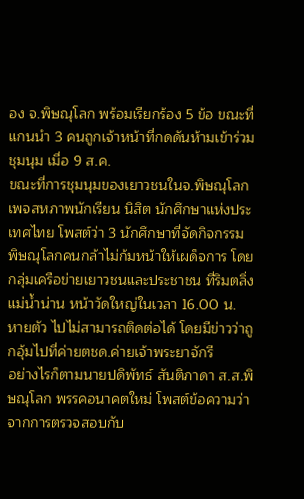อง จ.พิษณุโลก พร้อมเรียกร้อง 5 ข้อ ขณะที่แกนนำ 3 คนถูกเจ้าหน้าที่กดดันห้ามเข้าร่วมชุมนุม เมื่อ 9 ส.ค.
ขณะที่การชุมนุมของเยาวชนในจ.พิษณุโลก เพจสหภาพนักเรียน นิสิต นักศึกษาแห่งประเทศไทย โพสต์ว่า 3 นักศึกษาที่จัดกิจกรรม พิษณุโลกคนกล้าไม่ก้มหน้าให้เผด็จการ โดยกลุ่มเครือข่ายเยาวชนและประชาชน ที่ริมตลิ่งแม่น้ำน่าน หน้าวัดใหญ่ในเวลา 16.00 น. หายตัว ไปไม่สามารถติดต่อได้ โดยมีข่าวว่าถูกอุ้มไปที่ค่ายตชด.ค่ายเจ้าพระยาจักรี
อย่างไรก็ตามนายปดิพัทธ์ สันติภาดา ส.ส.พิษณุโลก พรรคอนาคตใหม่ โพสต์ข้อความว่าจากการตรวจสอบกับ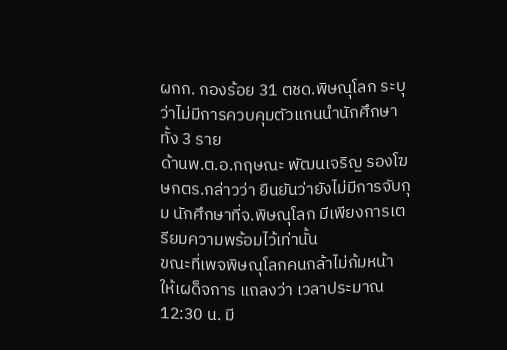ผกก. กองร้อย 31 ตชด.พิษณุโลก ระบุว่าไม่มีการควบคุมตัวแกนนำนักศึกษาทั้ง 3 ราย
ด้านพ.ต.อ.กฤษณะ พัฒนเจริญ รองโฆษกตร.กล่าวว่า ยืนยันว่ายังไม่มีการจับกุม นักศึกษาที่จ.พิษณุโลก มีเพียงการเตรียมความพร้อมไว้เท่านั้น
ขณะที่เพจพิษณุโลกคนกล้าไม่ก้มหน้า ให้เผด็จการ แถลงว่า เวลาประมาณ 12:30 น. มี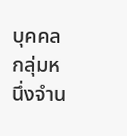บุคคลกลุ่มหนึ่งจำน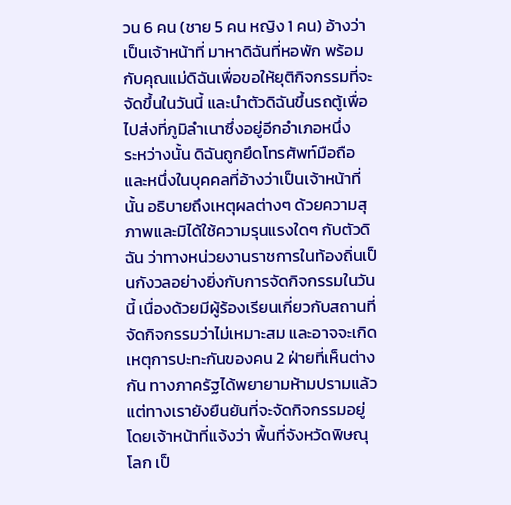วน 6 คน (ชาย 5 คน หญิง 1 คน) อ้างว่าเป็นเจ้าหน้าที่ มาหาดิฉันที่หอพัก พร้อมกับคุณแม่ดิฉันเพื่อขอให้ยุติกิจกรรมที่จะจัดขึ้นในวันนี้ และนำตัวดิฉันขึ้นรถตู้เพื่อไปส่งที่ภูมิลำเนาซึ่งอยู่อีกอำเภอหนึ่ง
ระหว่างนั้น ดิฉันถูกยึดโทรศัพท์มือถือ และหนึ่งในบุคคลที่อ้างว่าเป็นเจ้าหน้าที่นั้น อธิบายถึงเหตุผลต่างๆ ด้วยความสุภาพและมิได้ใช้ความรุนแรงใดๆ กับตัวดิฉัน ว่าทางหน่วยงานราชการในท้องถิ่นเป็นกังวลอย่างยิ่งกับการจัดกิจกรรมในวันนี้ เนื่องด้วยมีผู้ร้องเรียนเกี่ยวกับสถานที่จัดกิจกรรมว่าไม่เหมาะสม และอาจจะเกิดเหตุการปะทะกันของคน 2 ฝ่ายที่เห็นต่างกัน ทางภาครัฐได้พยายามห้ามปรามแล้วแต่ทางเรายังยืนยันที่จะจัดกิจกรรมอยู่ โดยเจ้าหน้าที่แจ้งว่า พื้นที่จังหวัดพิษณุโลก เป็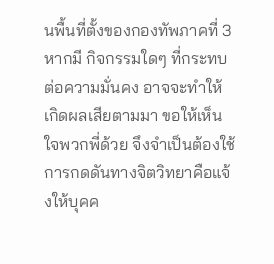นพื้นที่ตั้งของกองทัพภาคที่ 3 หากมี กิจกรรมใดๆ ที่กระทบต่อความมั่นคง อาจจะทำให้เกิดผลเสียตามมา ขอให้เห็นใจพวกพี่ด้วย จึงจำเป็นต้องใช้การกดดันทางจิตวิทยาคือแจ้งให้บุคค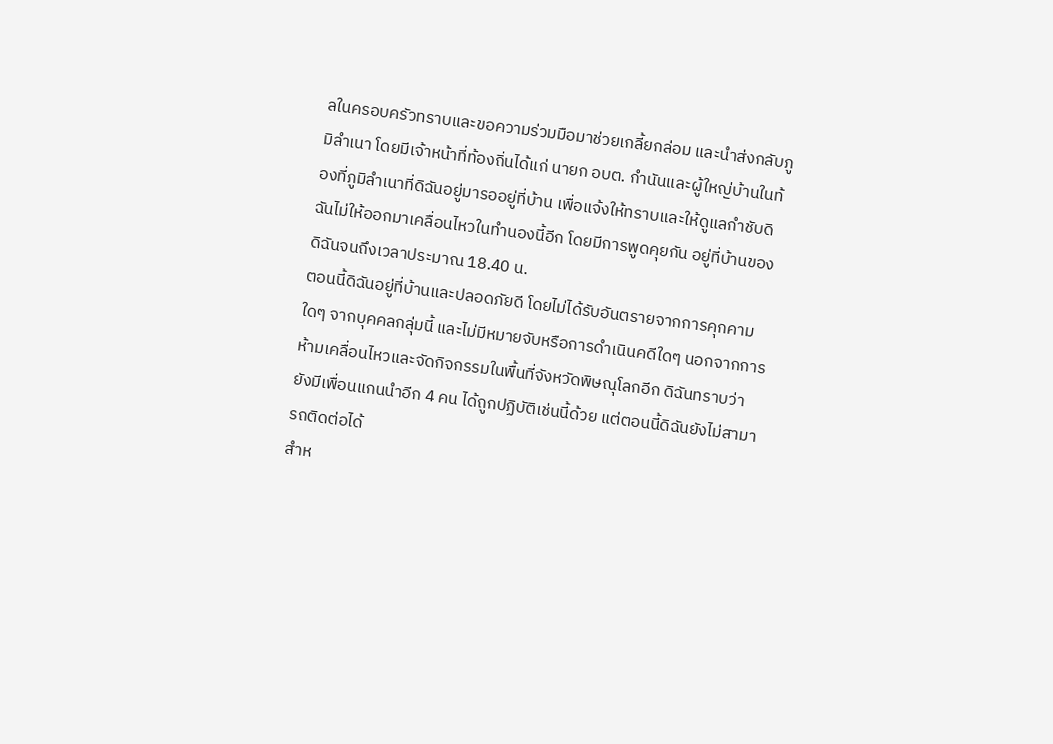ลในครอบครัวทราบและขอความร่วมมือมาช่วยเกลี้ยกล่อม และนำส่งกลับภูมิลำเนา โดยมีเจ้าหน้าที่ท้องถิ่นได้แก่ นายก อบต. กำนันและผู้ใหญ่บ้านในท้องที่ภูมิลำเนาที่ดิฉันอยู่มารออยู่ที่บ้าน เพื่อแจ้งให้ทราบและให้ดูแลกำชับดิฉันไม่ให้ออกมาเคลื่อนไหวในทำนองนี้อีก โดยมีการพูดคุยกัน อยู่ที่บ้านของดิฉันจนถึงเวลาประมาณ 18.40 น.
ตอนนี้ดิฉันอยู่ที่บ้านและปลอดภัยดี โดยไม่ได้รับอันตรายจากการคุกคามใดๆ จากบุคคลกลุ่มนี้ และไม่มีหมายจับหรือการดำเนินคดีใดๆ นอกจากการห้ามเคลื่อนไหวและจัดกิจกรรมในพื้นที่จังหวัดพิษณุโลกอีก ดิฉันทราบว่า ยังมีเพื่อนแกนนำอีก 4 คน ได้ถูกปฏิบัติเช่นนี้ด้วย แต่ตอนนี้ดิฉันยังไม่สามารถติดต่อได้
สำห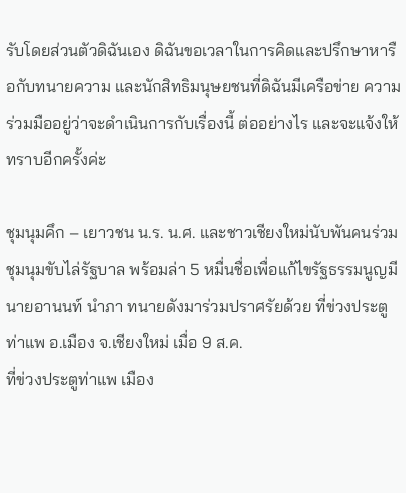รับโดยส่วนตัวดิฉันเอง ดิฉันขอเวลาในการคิดและปรึกษาหารือกับทนายความ และนักสิทธิมนุษยชนที่ดิฉันมีเครือข่าย ความร่วมมืออยู่ว่าจะดำเนินการกับเรื่องนี้ ต่ออย่างไร และจะแจ้งให้ทราบอีกครั้งค่ะ

ชุมนุมคึก – เยาวชน น.ร. น.ศ. และชาวเชียงใหม่นับพันคนร่วมชุมนุมขับไล่รัฐบาล พร้อมล่า 5 หมื่นชื่อเพื่อแก้ไขรัฐธรรมนูญมีนายอานนท์ นำภา ทนายดังมาร่วมปราศรัยด้วย ที่ข่วงประตูท่าแพ อ.เมือง จ.เชียงใหม่ เมื่อ 9 ส.ค.
ที่ข่วงประตูท่าแพ เมือง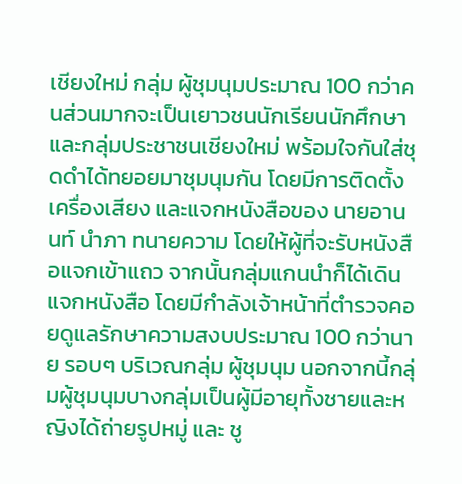เชียงใหม่ กลุ่ม ผู้ชุมนุมประมาณ 100 กว่าคนส่วนมากจะเป็นเยาวชนนักเรียนนักศึกษาและกลุ่มประชาชนเชียงใหม่ พร้อมใจกันใส่ชุดดำได้ทยอยมาชุมนุมกัน โดยมีการติดตั้งเครื่องเสียง และแจกหนังสือของ นายอานนท์ นำภา ทนายความ โดยให้ผู้ที่จะรับหนังสือแจกเข้าแถว จากนั้นกลุ่มแกนนำก็ได้เดินแจกหนังสือ โดยมีกำลังเจ้าหน้าที่ตำรวจคอยดูแลรักษาความสงบประมาณ 100 กว่านาย รอบๆ บริเวณกลุ่ม ผู้ชุมนุม นอกจากนี้กลุ่มผู้ชุมนุมบางกลุ่มเป็นผู้มีอายุทั้งชายและหญิงได้ถ่ายรูปหมู่ และ ชู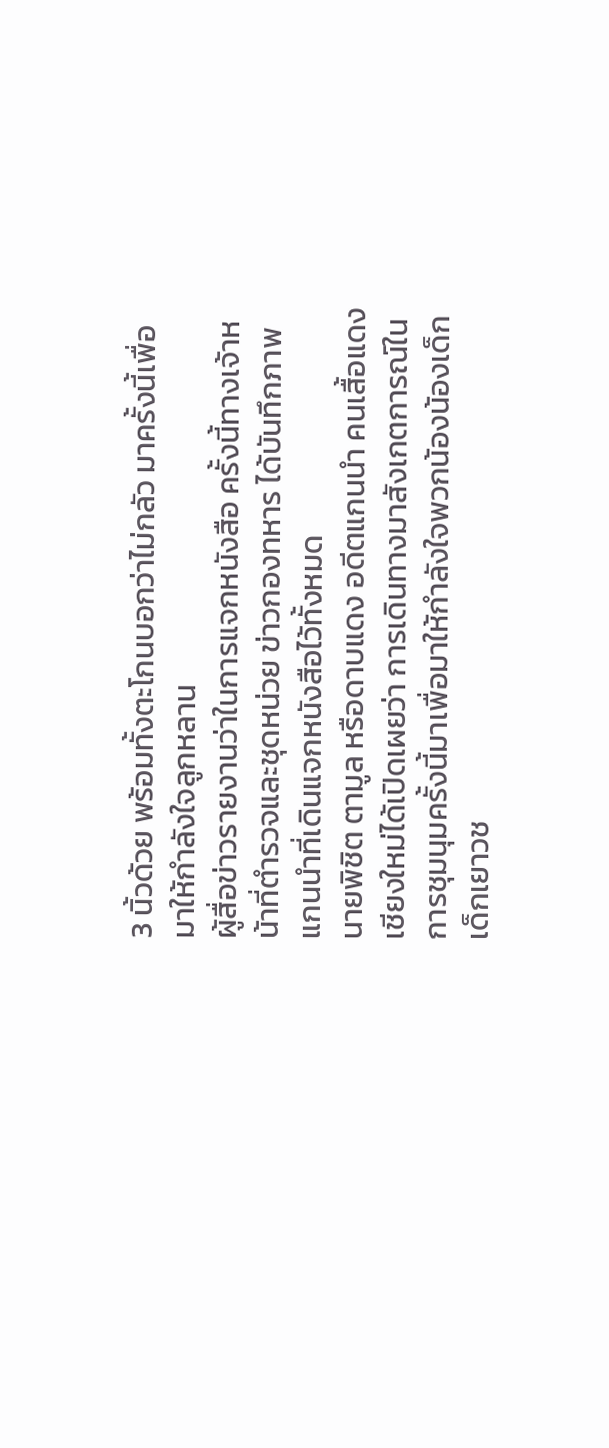3 นิ้วด้วย พร้อมทั้งตะโกนบอกว่าไม่กลัว มาครั้งนี้เพื่อมาให้กำลังใจลูกหลาน
ผู้สื่อข่าวรายงานว่าในการแจกหนังสือ ครั้งนี้ทางเจ้าหน้าที่ตำรวจและชุดหน่วย ข่าวกองทหาร ได้บันทึกภาพแกนนำที่เดินแจกหนังสือไว้ทั้งหมด
นายพิชิต ตามูล หรือดาบแดง อดีตแกนนำ คนเสื้อแดงเชียงใหม่ได้เปิดเผยว่า การเดินทางมาสังเกตการณ์ในการชุมนุมครั้งนี้มาเพื่อมาให้กำลังใจพวกน้องน้องเด็กเด็กเยาวช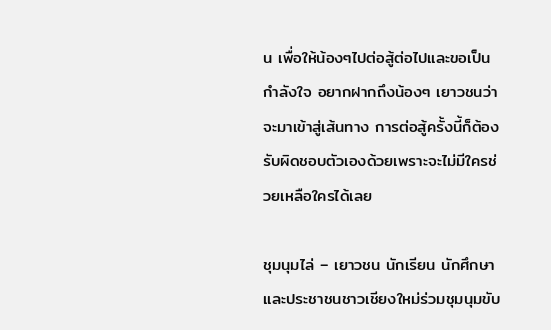น เพื่อให้น้องๆไปต่อสู้ต่อไปและขอเป็นกำลังใจ อยากฝากถึงน้องๆ เยาวชนว่าจะมาเข้าสู่เส้นทาง การต่อสู้ครั้งนี้ก็ต้องรับผิดชอบตัวเองด้วยเพราะจะไม่มีใครช่วยเหลือใครได้เลย

ชุมนุมไล่ – เยาวชน นักเรียน นักศึกษาและประชาชนชาวเชียงใหม่ร่วมชุมนุมขับ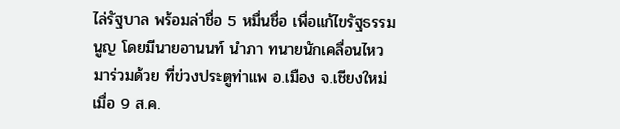ไล่รัฐบาล พร้อมล่าชื่อ 5 หมื่นชื่อ เพื่อแก้ไขรัฐธรรมนูญ โดยมีนายอานนท์ นำภา ทนายนักเคลื่อนไหวมาร่วมด้วย ที่ข่วงประตูท่าแพ อ.เมือง จ.เชียงใหม่ เมื่อ 9 ส.ค.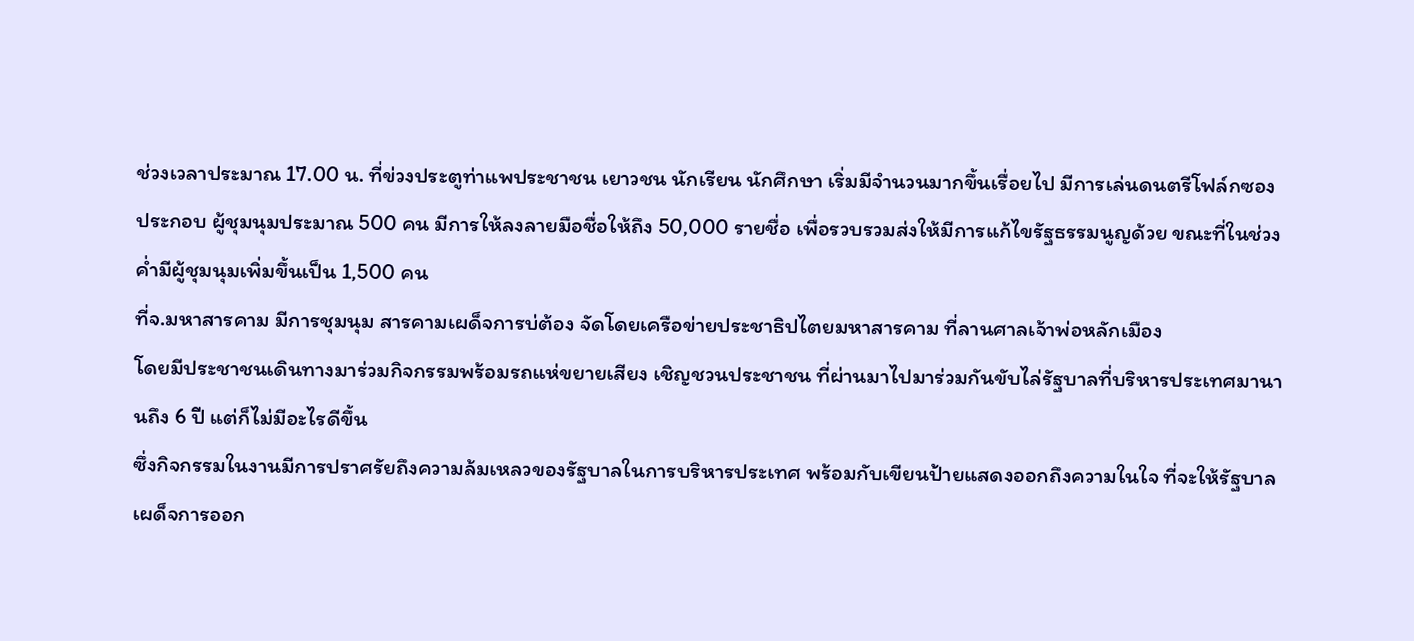ช่วงเวลาประมาณ 17.00 น. ที่ข่วงประตูท่าแพประชาชน เยาวชน นักเรียน นักศึกษา เริ่มมีจำนวนมากขึ้นเรื่อยไป มีการเล่นดนตรีโฟล์กซองประกอบ ผู้ชุมนุมประมาณ 500 คน มีการให้ลงลายมือชื่อให้ถึง 50,000 รายชื่อ เพื่อรวบรวมส่งให้มีการแก้ไขรัฐธรรมนูญด้วย ขณะที่ในช่วงค่ำมีผู้ชุมนุมเพิ่มขึ้นเป็น 1,500 คน
ที่จ.มหาสารคาม มีการชุมนุม สารคามเผด็จการบ่ต้อง จัดโดยเครือข่ายประชาธิปไตยมหาสารคาม ที่ลานศาลเจ้าพ่อหลักเมือง
โดยมีประชาชนเดินทางมาร่วมกิจกรรมพร้อมรถแห่ขยายเสียง เชิญชวนประชาชน ที่ผ่านมาไปมาร่วมกันขับไล่รัฐบาลที่บริหารประเทศมานานถึง 6 ปี แต่ก็ไม่มีอะไรดีขึ้น
ซึ่งกิจกรรมในงานมีการปราศรัยถึงความล้มเหลวของรัฐบาลในการบริหารประเทศ พร้อมกับเขียนป้ายแสดงออกถึงความในใจ ที่จะให้รัฐบาลเผด็จการออก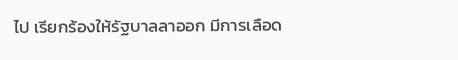ไป เรียกร้องให้รัฐบาลลาออก มีการเลือด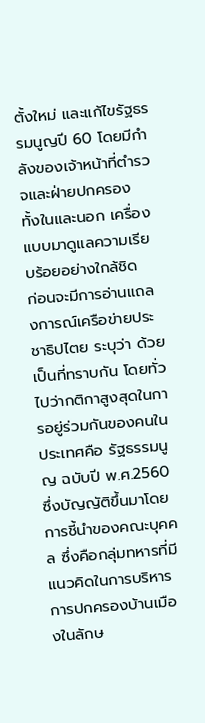ตั้งใหม่ และแก้ไขรัฐธรรมนูญปี 60 โดยมีกำลังของเจ้าหน้าที่ตำรวจและฝ่ายปกครอง ทั้งในและนอก เครื่องแบบมาดูแลความเรียบร้อยอย่างใกล้ชิด
ก่อนจะมีการอ่านแถลงการณ์เครือข่ายประชาธิปไตย ระบุว่า ด้วยเป็นที่ทราบกัน โดยทั่วไปว่ากติกาสูงสุดในการอยู่ร่วมกันของคนในประเทศคือ รัฐธรรมนูญ ฉบับปี พ.ศ.2560 ซึ่งบัญญัติขึ้นมาโดยการชี้นำของคณะบุคคล ซึ่งคือกลุ่มทหารที่มีแนวคิดในการบริหารการปกครองบ้านเมืองในลักษ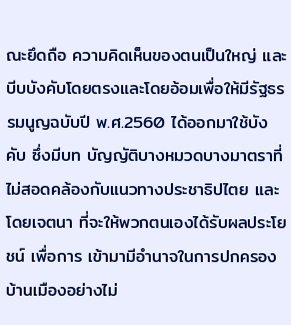ณะยึดถือ ความคิดเห็นของตนเป็นใหญ่ และบีบบังคับโดยตรงและโดยอ้อมเพื่อให้มีรัฐธรรมนูญฉบับปี พ.ศ.2560 ได้ออกมาใช้บังคับ ซึ่งมีบท บัญญัติบางหมวดบางมาตราที่ไม่สอดคล้องกับแนวทางประชาธิปไตย และโดยเจตนา ที่จะให้พวกตนเองได้รับผลประโยชน์ เพื่อการ เข้ามามีอำนาจในการปกครองบ้านเมืองอย่างไม่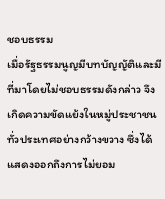ชอบธรรม
เมื่อรัฐธรรมนูญมีบทบัญญัติและมีที่มาโดยไม่ชอบธรรมดังกล่าว จึงเกิดความขัดแย้งในหมู่ประชาชนทั่วประเทศอย่างกว้างขวาง ซึ่งได้แสดงออกถึงการไม่ยอม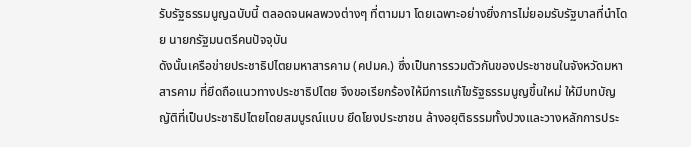รับรัฐธรรมนูญฉบับนี้ ตลอดจนผลพวงต่างๆ ที่ตามมา โดยเฉพาะอย่างยิ่งการไม่ยอมรับรัฐบาลที่นำโดย นายกรัฐมนตรีคนปัจจุบัน
ดังนั้นเครือข่ายประชาธิปไตยมหาสารคาม (คปมค.) ซึ่งเป็นการรวมตัวกันของประชาชนในจังหวัดมหาสารคาม ที่ยึดถือแนวทางประชาธิปไตย จึงขอเรียกร้องให้มีการแก้ไขรัฐธรรมนูญขึ้นใหม่ ให้มีบทบัญญัติที่เป็นประชาธิปไตยโดยสมบูรณ์แบบ ยึดโยงประชาชน ล้างอยุติธรรมทั้งปวงและวางหลักการประ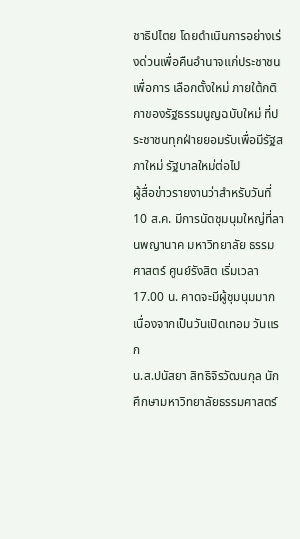ชาธิปไตย โดยดำเนินการอย่างเร่งด่วนเพื่อคืนอำนาจแก่ประชาชน เพื่อการ เลือกตั้งใหม่ ภายใต้กติกาของรัฐธรรมนูญฉบับใหม่ ที่ประชาชนทุกฝ่ายยอมรับเพื่อมีรัฐสภาใหม่ รัฐบาลใหม่ต่อไป
ผู้สื่อข่าวรายงานว่าสำหรับวันที่ 10 ส.ค. มีการนัดชุมนุมใหญ่ที่ลานพญานาค มหาวิทยาลัย ธรรมศาสตร์ ศูนย์รังสิต เริ่มเวลา 17.00 น. คาดจะมีผู้ชุมนุมมาก เนื่องจากเป็นวันเปิดเทอม วันแรก
น.ส.ปนัสยา สิทธิจิรวัฒนกุล นักศึกษามหาวิทยาลัยธรรมศาสตร์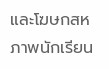และโฆษกสหภาพนักเรียน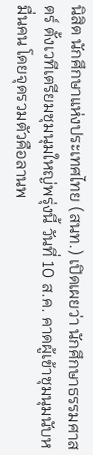นิสิต นักศึกษาแห่งประเทศไทย (สนท.) เปิดเผยว่า นักศึกษาธรรมศาสตร์ ตั้งเวทีเตรียมชุมนุมใหญ่พรุ่งนี้ วันที่ 10 ส.ค. คาดผู้เข้าชุมนุมนับหมื่นคน โดยจุดรวมตัวคือลานพ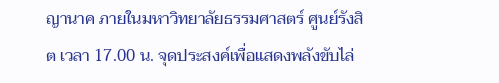ญานาค ภายในมหาวิทยาลัยธรรมศาสตร์ ศูนย์รังสิต เวลา 17.00 น. จุดประสงค์เพื่อแสดงพลังขับไล่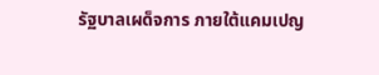รัฐบาลเผด็จการ ภายใต้แคมเปญ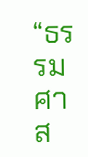“ธรรมศาส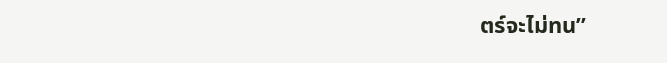ตร์จะไม่ทน”